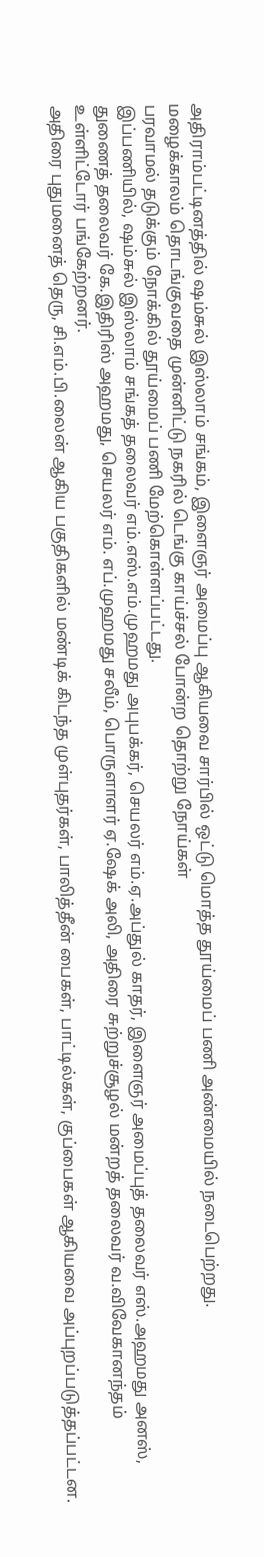அதிராம்பட்டினத்தில் ஷம்சுல் இஸ்லாம் சங்கம், இளைஞர் அமைப்பு ஆகியவை சார்பில் ஒட்டு மொத்த தூய்மைப் பணி அண்மையில் நடைபெற்றது.
மழைக்காலம் தொடங்குவதை முன்னிட்டு நகரில் டெங்கு காய்ச்சல் போன்ற தொற்று நோய்கள்
பரவாமல் தடுக்கும் நோக்கில் தூய்மைப் பணி மேற்கொள்ளப்பட்டது.
இப்பணியில், ஷம்சுல் இஸ்லாம் சங்கத் தலைவர் எம்.எஸ்.எம்.முஹமது அபுபக்கர், செயலர் எம்.ஏ.அப்துல் காதர், இளைஞர் அமைப்புத் தலைவர் எஸ்.அஹமது அனஸ், துணைத் தலைவர் கே.இதிரிஸ் அஹமது, செயலர் எம். எப்.முஹமது சலீம், பொருளாளர் ஏ.ஷேக் அலி, அதிரை சுற்றுச்சூழல் மன்றத் தலைவர் வ.விவேகானந்தம் உள்ளிட்டோர் பங்கேற்றனர்.
அதிரை புதுமனைத் தெரு, சி.எம்.பி.லைன் ஆகிய பகுதிகளில் மண்டிக் கிடந்த முள்புதர்கள், பாலித்தீன் பைகள், பாட்டில்கள், குப்பைகள் ஆகியவை அப்புறப்படுத்தப்பட்டன.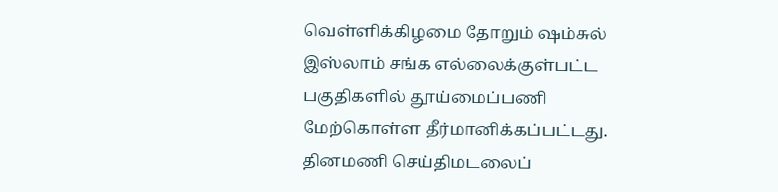வெள்ளிக்கிழமை தோறும் ஷம்சுல் இஸ்லாம் சங்க எல்லைக்குள்பட்ட பகுதிகளில் தூய்மைப்பணி மேற்கொள்ள தீர்மானிக்கப்பட்டது.
தினமணி செய்திமடலைப்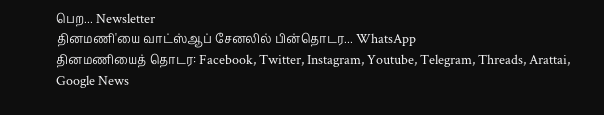பெற... Newsletter
தினமணி'யை வாட்ஸ்ஆப் சேனலில் பின்தொடர... WhatsApp
தினமணியைத் தொடர: Facebook, Twitter, Instagram, Youtube, Telegram, Threads, Arattai, Google News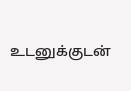உடனுக்குடன்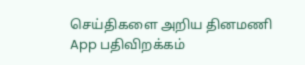செய்திகளை அறிய தினமணி App பதிவிறக்கம்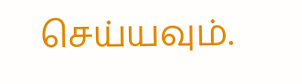செய்யவும்.